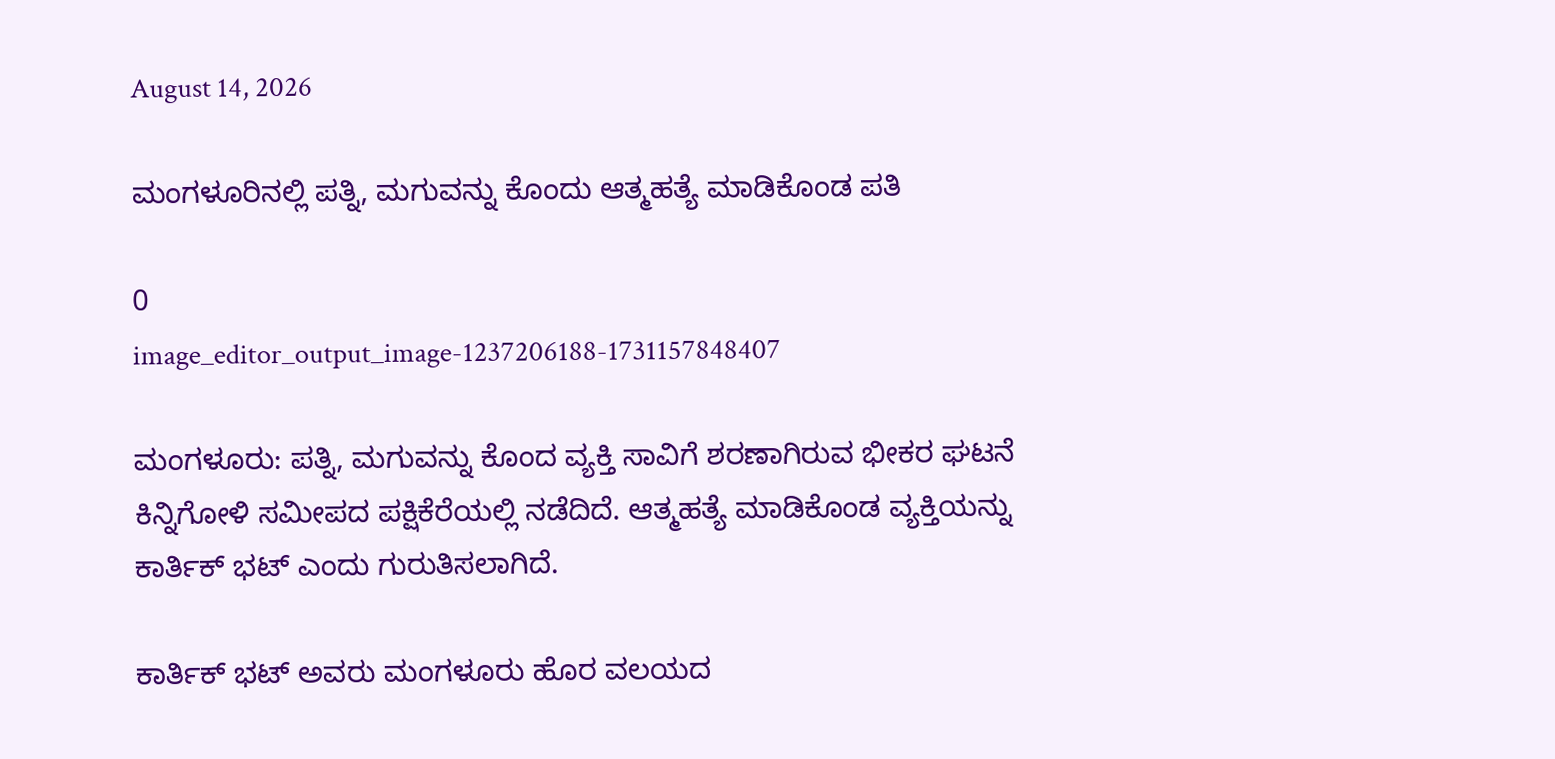August 14, 2026

ಮಂಗಳೂರಿನಲ್ಲಿ ಪತ್ನಿ, ಮಗುವನ್ನು ಕೊಂದು ಆತ್ಮಹತ್ಯೆ ಮಾಡಿಕೊಂಡ ಪತಿ

0
image_editor_output_image-1237206188-1731157848407

ಮಂಗಳೂರು: ಪತ್ನಿ, ಮಗುವನ್ನು ಕೊಂದ ವ್ಯಕ್ತಿ ಸಾವಿಗೆ ಶರಣಾಗಿರುವ ಭೀಕರ ಘಟನೆ ಕಿನ್ನಿಗೋಳಿ ಸಮೀಪದ ಪಕ್ಷಿಕೆರೆಯಲ್ಲಿ ನಡೆದಿದೆ. ಆತ್ಮಹತ್ಯೆ ಮಾಡಿಕೊಂಡ ವ್ಯಕ್ತಿಯನ್ನು ಕಾರ್ತಿಕ್ ಭಟ್‌ ಎಂದು ಗುರುತಿಸಲಾಗಿದೆ.

ಕಾರ್ತಿಕ್ ಭಟ್ ಅವರು ಮಂಗಳೂರು ಹೊರ ವಲಯದ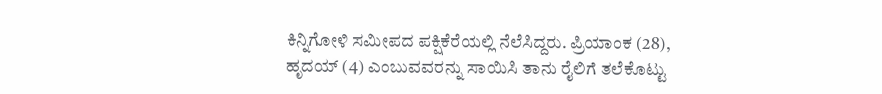ಕಿನ್ನಿಗೋಳಿ ಸಮೀಪದ ಪಕ್ಷಿಕೆರೆಯಲ್ಲಿ ನೆಲೆಸಿದ್ದರು. ಪ್ರಿಯಾಂಕ (28), ಹೃದಯ್ (4) ಎಂಬುವವರನ್ನು ಸಾಯಿಸಿ ತಾನು ರೈಲಿಗೆ ತಲೆಕೊಟ್ಟು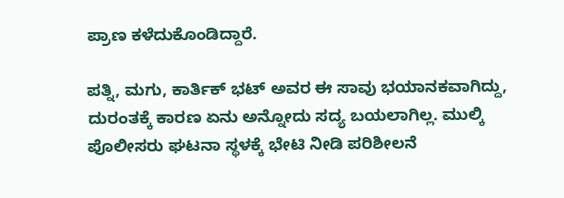ಪ್ರಾಣ ಕಳೆದುಕೊಂಡಿದ್ದಾರೆ.

ಪತ್ನಿ, ಮಗು, ಕಾರ್ತಿಕ್ ಭಟ್ ಅವರ ಈ ಸಾವು ಭಯಾನಕವಾಗಿದ್ದು, ದುರಂತಕ್ಕೆ ಕಾರಣ ಏನು ಅನ್ನೋದು ಸದ್ಯ ಬಯಲಾಗಿಲ್ಲ. ಮುಲ್ಕಿ ಪೊಲೀಸರು ಘಟನಾ ಸ್ಥಳಕ್ಕೆ ಭೇಟಿ ನೀಡಿ ಪರಿಶೀಲನೆ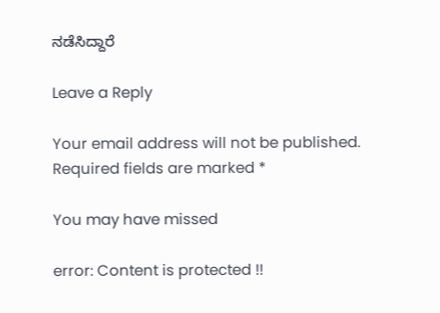ನಡೆಸಿದ್ದಾರೆ

Leave a Reply

Your email address will not be published. Required fields are marked *

You may have missed

error: Content is protected !!